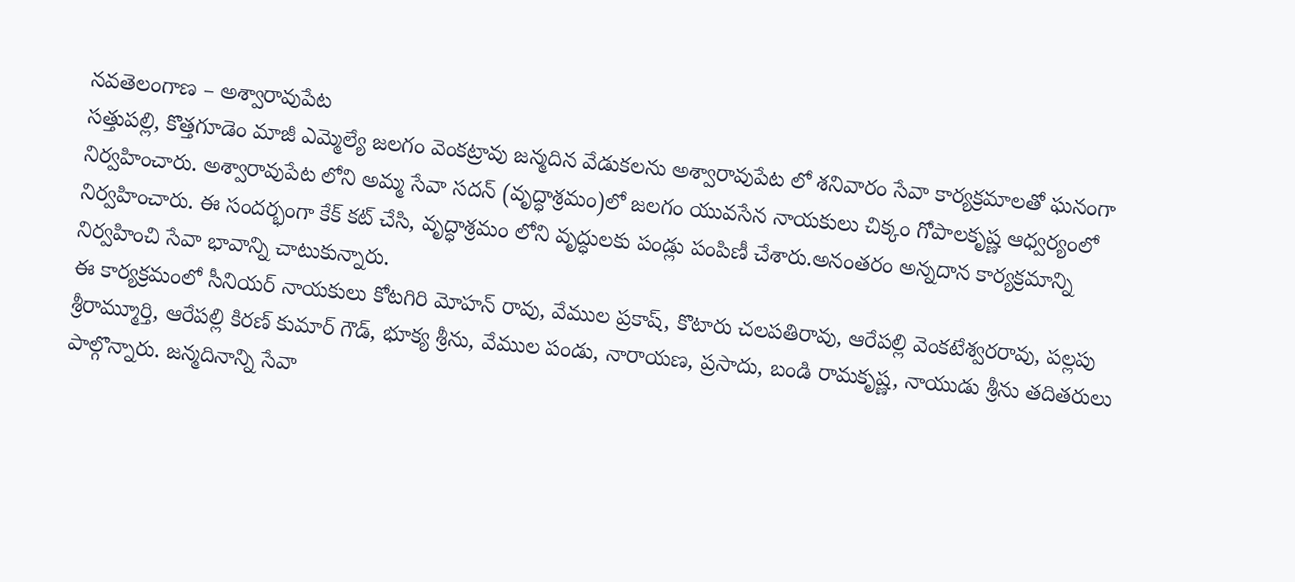నవతెలంగాణ – అశ్వారావుపేట
సత్తుపల్లి, కొత్తగూడెం మాజీ ఎమ్మెల్యే జలగం వెంకట్రావు జన్మదిన వేడుకలను అశ్వారావుపేట లో శనివారం సేవా కార్యక్రమాలతో ఘనంగా నిర్వహించారు. అశ్వారావుపేట లోని అమ్మ సేవా సదన్ (వృద్ధాశ్రమం)లో జలగం యువసేన నాయకులు చిక్కం గోపాలకృష్ణ ఆధ్వర్యంలో నిర్వహించారు. ఈ సందర్భంగా కేక్ కట్ చేసి, వృద్ధాశ్రమం లోని వృద్ధులకు పండ్లు పంపిణీ చేశారు.అనంతరం అన్నదాన కార్యక్రమాన్ని నిర్వహించి సేవా భావాన్ని చాటుకున్నారు.
ఈ కార్యక్రమంలో సీనియర్ నాయకులు కోటగిరి మోహన్ రావు, వేముల ప్రకాష్, కొటారు చలపతిరావు, ఆరేపల్లి వెంకటేశ్వరరావు, పల్లపు శ్రీరామ్మూర్తి, ఆరేపల్లి కిరణ్ కుమార్ గౌడ్, భూక్య శ్రీను, వేముల పండు, నారాయణ, ప్రసాదు, బండి రామకృష్ణ, నాయుడు శ్రీను తదితరులు పాల్గొన్నారు. జన్మదినాన్ని సేవా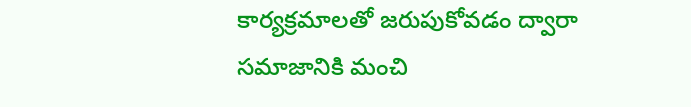కార్యక్రమాలతో జరుపుకోవడం ద్వారా సమాజానికి మంచి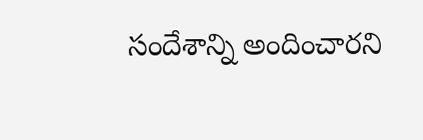సందేశాన్ని అందించారని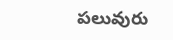పలువురు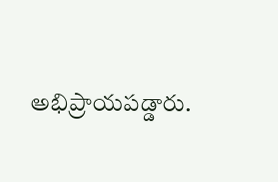అభిప్రాయపడ్డారు.